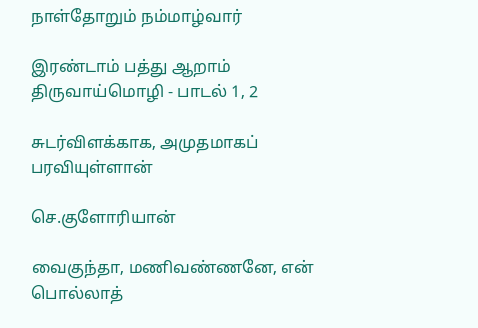நாள்தோறும் நம்மாழ்வார்

இரண்டாம் பத்து ஆறாம் திருவாய்மொழி - பாடல் 1, 2

சுடர்விளக்காக, அமுதமாகப் பரவியுள்ளான்

செ.குளோரியான்

வைகுந்தா, மணிவண்ணனே, என் பொல்லாத்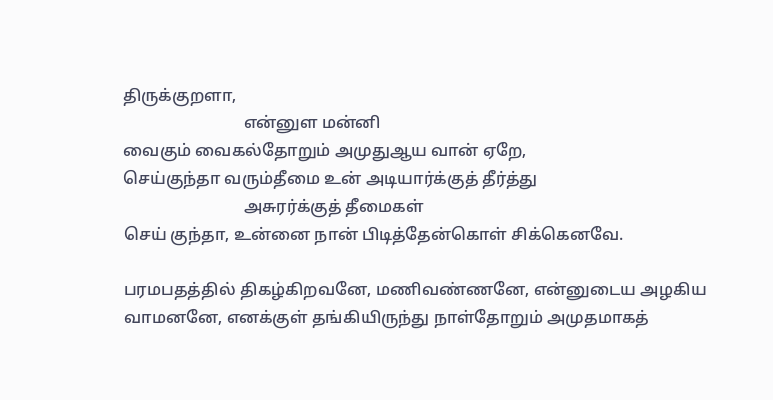திருக்குறளா,
                             என்னுள மன்னி
வைகும் வைகல்தோறும் அமுதுஆய வான் ஏறே,
செய்குந்தா வரும்தீமை உன் அடியார்க்குத் தீர்த்து
                             அசுரர்க்குத் தீமைகள்
செய் குந்தா, உன்னை நான் பிடித்தேன்கொள் சிக்கெனவே.

பரமபதத்தில் திகழ்கிறவனே, மணிவண்ணனே, என்னுடைய அழகிய வாமனனே, எனக்குள் தங்கியிருந்து நாள்தோறும் அமுதமாகத்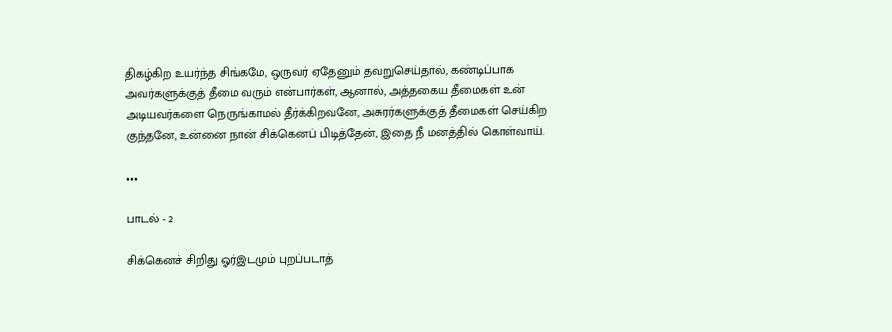திகழ்கிற உயர்ந்த சிங்கமே, ஒருவர் ஏதேனும் தவறுசெய்தால், கண்டிப்பாக அவர்களுக்குத் தீமை வரும் என்பார்கள், ஆனால், அத்தகைய தீமைகள் உன் அடியவர்களை நெருங்காமல் தீர்க்கிறவனே, அசுரர்களுக்குத் தீமைகள் செய்கிற குந்தனே, உன்னை நான் சிக்கெனப் பிடித்தேன், இதை நீ மனத்தில் கொள்வாய்.

•••

பாடல் - 2

சிக்கெனச் சிறிது ஓர்இடமும் புறப்படாத்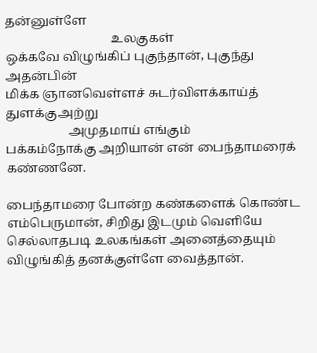தன்னுள்ளே
                                  உலகுகள்
ஒக்கவே விழுங்கிப் புகுந்தான், புகுந்து அதன்பின்
மிக்க ஞானவெள்ளச் சுடர்விளக்காய்த் துளக்குஅற்று
                    அமுதமாய் எங்கும்
பக்கம்நோக்கு அறியான் என் பைந்தாமரைக் கண்ணனே.

பைந்தாமரை போன்ற கண்களைக் கொண்ட எம்பெருமான், சிறிது இடமும் வெளியே செல்லாதபடி உலகங்கள் அனைத்தையும் விழுங்கித் தனக்குள்ளே வைத்தான்.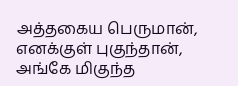அத்தகைய பெருமான், எனக்குள் புகுந்தான், அங்கே மிகுந்த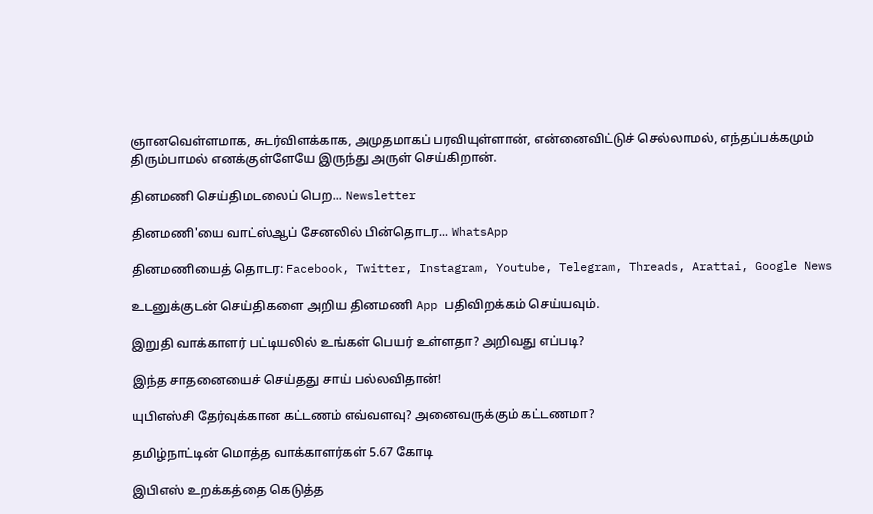ஞானவெள்ளமாக, சுடர்விளக்காக, அமுதமாகப் பரவியுள்ளான், என்னைவிட்டுச் செல்லாமல், எந்தப்பக்கமும் திரும்பாமல் எனக்குள்ளேயே இருந்து அருள் செய்கிறான்.

தினமணி செய்திமடலைப் பெற... Newsletter

தினமணி'யை வாட்ஸ்ஆப் சேனலில் பின்தொடர... WhatsApp

தினமணியைத் தொடர: Facebook, Twitter, Instagram, Youtube, Telegram, Threads, Arattai, Google News

உடனுக்குடன் செய்திகளை அறிய தினமணி App பதிவிறக்கம் செய்யவும்.

இறுதி வாக்காளர் பட்டியலில் உங்கள் பெயர் உள்ளதா? அறிவது எப்படி?

இந்த சாதனையைச் செய்தது சாய் பல்லவிதான்!

யுபிஎஸ்சி தேர்வுக்கான கட்டணம் எவ்வளவு? அனைவருக்கும் கட்டணமா?

தமிழ்நாட்டின் மொத்த வாக்காளர்கள் 5.67 கோடி

இபிஎஸ் உறக்கத்தை கெடுத்த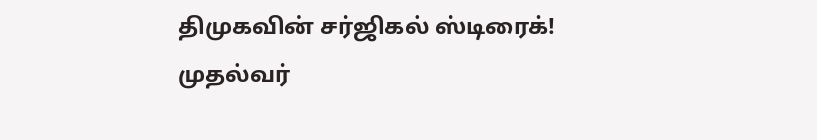திமுகவின் சர்ஜிகல் ஸ்டிரைக்! முதல்வர்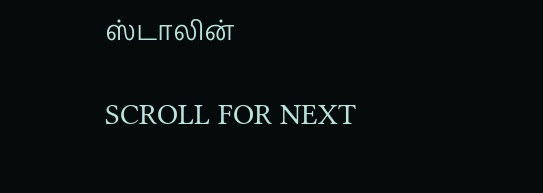ஸ்டாலின்

SCROLL FOR NEXT